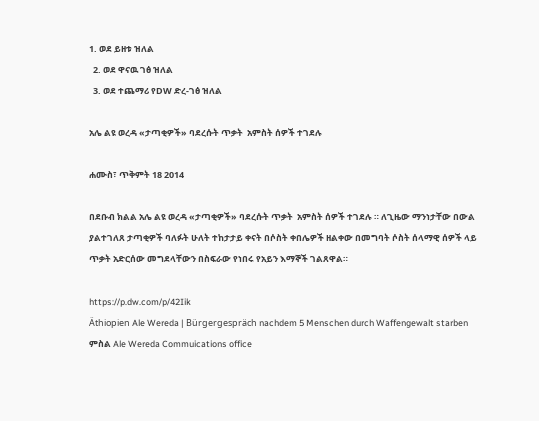1. ወደ ይዘቱ ዝለል
  2. ወደ ዋናዉ ገፅ ዝለል
  3. ወደ ተጨማሪ የDW ድረ-ገፅ ዝለል

አሌ ልዩ ወረዳ «ታጣቂዎች» ባደረሱት ጥቃት  አምስት ሰዎች ተገደሉ

ሐሙስ፣ ጥቅምት 18 2014

በደቡብ ክልል አሌ ልዩ ወረዳ «ታጣቂዎች» ባደረሱት ጥቃት  አምስት ሰዎች ተገደሉ ። ለጊዜው ማንነታቸው በውል ያልተገለጸ ታጣቂዎች ባለፉት ሁለት ተከታታይ ቀናት በሶስት ቀበሌዎች ዘልቀው በመግባት ሶስት ሰላማዊ ሰዎች ላይ ጥቃት አድርሰው መግደላቸውን በስፍራው የነበሩ የአይን እማኞች ገልጸዋል።

https://p.dw.com/p/42Iik
Äthiopien Ale Wereda | Bürgergespräch nachdem 5 Menschen durch Waffengewalt starben
ምስል Ale Wereda Commuications office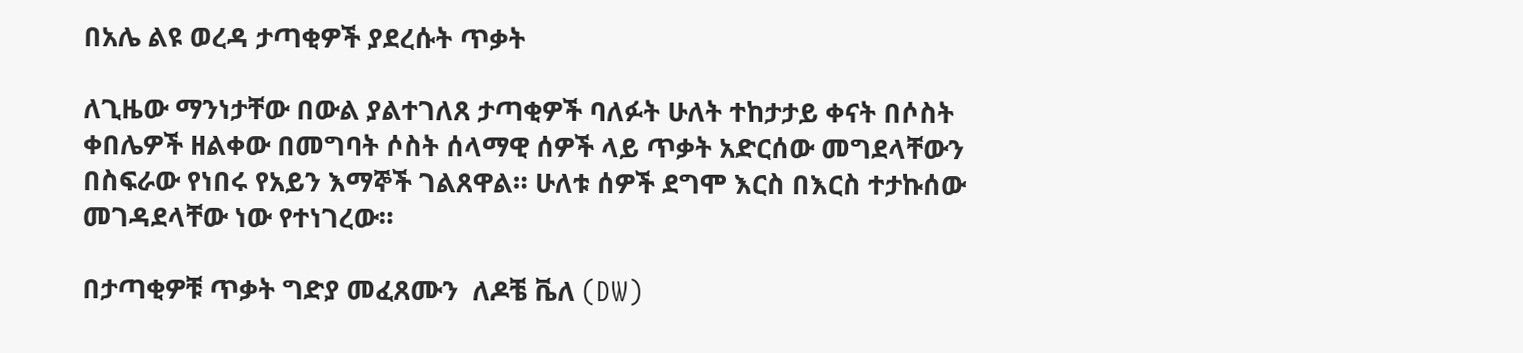በአሌ ልዩ ወረዳ ታጣቂዎች ያደረሱት ጥቃት

ለጊዜው ማንነታቸው በውል ያልተገለጸ ታጣቂዎች ባለፉት ሁለት ተከታታይ ቀናት በሶስት ቀበሌዎች ዘልቀው በመግባት ሶስት ሰላማዊ ሰዎች ላይ ጥቃት አድርሰው መግደላቸውን በስፍራው የነበሩ የአይን እማኞች ገልጸዋል። ሁለቱ ሰዎች ደግሞ እርስ በእርስ ተታኩሰው መገዳደላቸው ነው የተነገረው።

በታጣቂዎቹ ጥቃት ግድያ መፈጸሙን  ለዶቼ ቬለ (DW)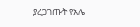ያረጋገጡት የአሌ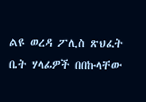ልዩ ወረዳ ፖሊስ ጽህፈት ቤት ሃላፊዎች በበኩላቸው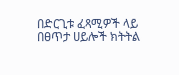በድርጊቱ ፈጻሚዎች ላይ በፀጥታ ሀይሎች ክትትል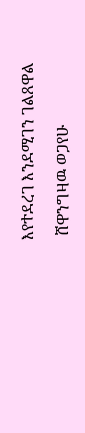እየተደረገ እንደሚገን ገልጸዋል

 ሸዋንግዛዉ ወጋየሁ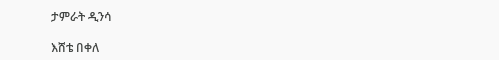ታምራት ዲንሳ

እሸቴ በቀለ